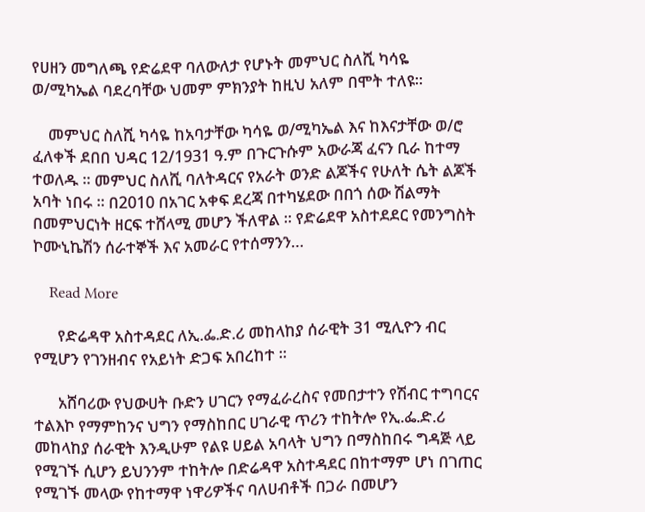የሀዘን መግለጫ የድሬደዋ ባለውለታ የሆኑት መምህር ስለሺ ካሳዬ ወ/ሚካኤል ባደረባቸው ህመም ምክንያት ከዚህ አለም በሞት ተለዩ።

    መምህር ስለሺ ካሳዬ ከአባታቸው ካሳዬ ወ/ሚካኤል እና ከእናታቸው ወ/ሮ ፈለቀች ደበበ ህዳር 12/1931 ዓ.ም በጉርጉሱም አውራጃ ፈናን ቢራ ከተማ ተወለዱ ። መምህር ስለሺ ባለትዳርና የአራት ወንድ ልጆችና የሁለት ሴት ልጆች አባት ነበሩ ። በ2010 በአገር አቀፍ ደረጃ በተካሄደው በበጎ ሰው ሽልማት በመምህርነት ዘርፍ ተሸላሚ መሆን ችለዋል ። የድሬደዋ አስተደደር የመንግስት ኮሙኒኬሽን ሰራተኞች እና አመራር የተሰማንን…

    Read More

      የድሬዳዋ አስተዳደር ለኢ.ፌ.ድ.ሪ መከላከያ ሰራዊት 31 ሚሊዮን ብር የሚሆን የገንዘብና የአይነት ድጋፍ አበረከተ ።

      አሸባሪው የህውሀት ቡድን ሀገርን የማፈራረስና የመበታተን የሽብር ተግባርና ተልእኮ የማምከንና ህግን የማስከበር ሀገራዊ ጥሪን ተከትሎ የኢ.ፌ.ድ.ሪ መከላከያ ሰራዊት እንዲሁም የልዩ ሀይል አባላት ህግን በማስከበሩ ግዳጅ ላይ የሚገኙ ሲሆን ይህንንም ተከትሎ በድሬዳዋ አስተዳደር በከተማም ሆነ በገጠር የሚገኙ መላው የከተማዋ ነዋሪዎችና ባለሀብቶች በጋራ በመሆን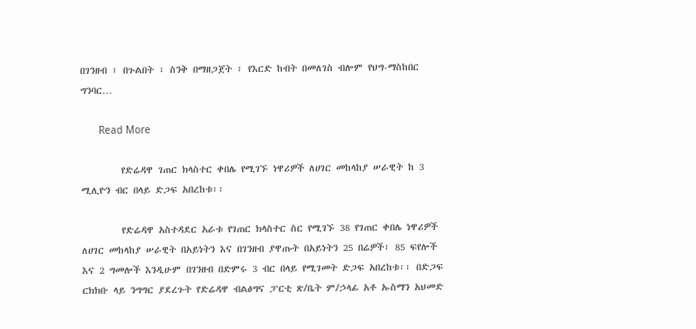በገንዘብ ፣ በጉልበት ፣ ስንቅ በማዘጋጀት ፣ የእርድ ከብት በመለገስ ብሎም የህግ-ማስከበር ግንባር…

      Read More

        የድሬዳዋ ገጠር ክላስተር ቀበሌ የሚገኙ ነዋሪዎች ለሀገር መከላከያ ሠራዊት ከ 3 ሚሊዮን ብር በላይ ድጋፍ አበረከቱ፡፡

        የድሬዳዋ አስተዳደር አራቱ የገጠር ክላስተር ስር የሚገኙ 38 የገጠር ቀበሌ ነዋሪዎች ለሀገር መከላከያ ሠራዊት በአይነትን እና በገንዘብ ያዋጡት በአይነትን 25 በሬዎች፣ 85 ፍየሎች እና 2 ግመሎች እንዲሁም በገንዘብ በድምሩ 3 ብር በላይ የሚገመት ድጋፍ አበረከቱ፡፡ በድጋፍ ርክክቡ ላይ ንግግር ያደረጉት የድሬዳዋ ብልፅግና ፓርቲ ጽ/ቤት ም/ኃላፊ አቶ ኡስማን አህመድ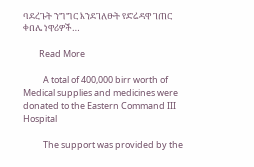ባደረጉት ንግግር እንደገለፁት የድሬዳዋ ገጠር ቀበሌ ነዋሪዎች…

        Read More

          A total of 400,000 birr worth of Medical supplies and medicines were donated to the Eastern Command III Hospital

          The support was provided by the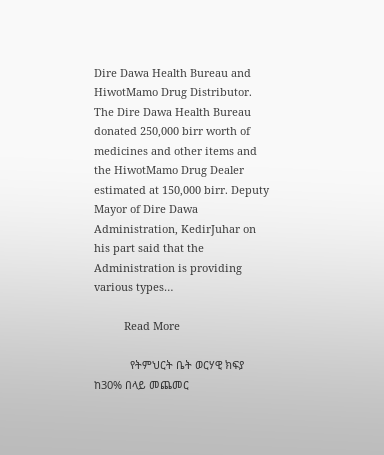Dire Dawa Health Bureau and HiwotMamo Drug Distributor. The Dire Dawa Health Bureau donated 250,000 birr worth of medicines and other items and the HiwotMamo Drug Dealer estimated at 150,000 birr. Deputy Mayor of Dire Dawa Administration, KedirJuhar on his part said that the Administration is providing various types…

          Read More

            የትምህርት ቤት ወርሃዊ ክፍያ ከ30% በላይ መጨመር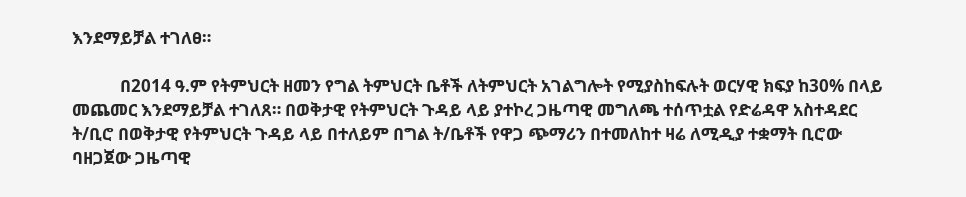እንደማይቻል ተገለፀ።

            በ2014 ዓ.ም የትምህርት ዘመን የግል ትምህርት ቤቶች ለትምህርት አገልግሎት የሚያስከፍሉት ወርሃዊ ክፍያ ከ30% በላይ መጨመር እንደማይቻል ተገለጸ። በወቅታዊ የትምህርት ጉዳይ ላይ ያተኮረ ጋዜጣዊ መግለጫ ተሰጥቷል የድሬዳዋ አስተዳደር ት/ቢሮ በወቅታዊ የትምህርት ጉዳይ ላይ በተለይም በግል ት/ቤቶች የዋጋ ጭማሪን በተመለከተ ዛሬ ለሚዲያ ተቋማት ቢሮው ባዘጋጀው ጋዜጣዊ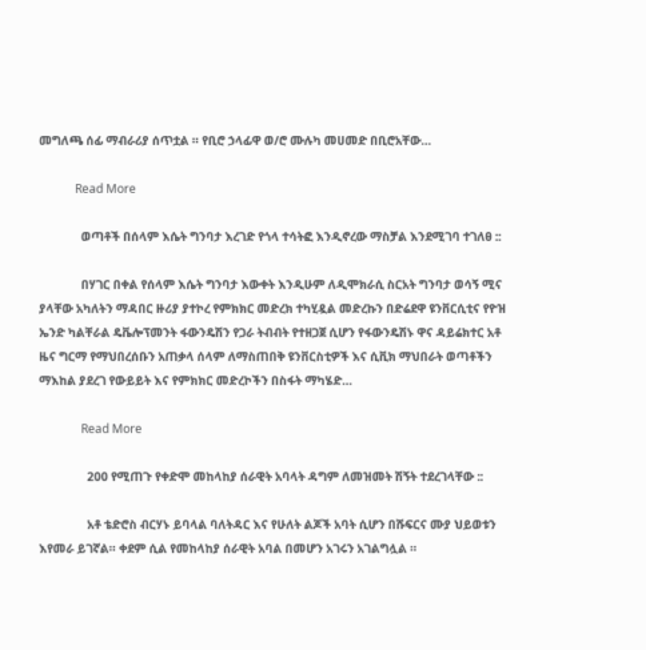መግለጫ ሰፊ ማብራሪያ ሰጥቷል ። የቢሮ ኃላፊዋ ወ/ሮ ሙሉካ መሀመድ በቢሮአቸው…

            Read More

              ወጣቶች በሰላም እሴት ግንባታ እረገድ የጎላ ተሳትፎ እንዲኖረው ማስቻል እንደሚገባ ተገለፀ ::

              በሃገር በቀል የሰላም እሴት ግንባታ እውቀት እንዲሁም ለዲሞክራሲ ስርአት ግንባታ ወሳኝ ሚና ያላቸው አካለትን ማዳበር ዙሪያ ያተኮረ የምክክር መድረክ ተካሂዷል መድረኩን በድሬደዋ ዩንቨርሲቲና የዮዝ ኤንድ ካልቸራል ዴቬሎፕመንት ፋውንዴሽን የጋራ ትብብት የተዘጋጀ ሲሆን የፋውንዴሽኑ ዋና ዳይሬክተር አቶ ዜና ግርማ የማህበረሰቡን አጠቃላ ሰላም ለማስጠበቅ ዩንቨርስቲዎች እና ሲቪክ ማህበራት ወጣቶችን ማእከል ያደረገ የውይይት እና የምክክር መድረኮችን በስፋት ማካሄድ…

              Read More

                200 የሚጠጉ የቀድሞ መከላከያ ሰራዊት አባላት ዳግም ለመዝመት ሽኝት ተደረገላቸው ::

                አቶ ቴድሮስ ብርሃኑ ይባላል ባለትዳር እና የሁለት ልጆች አባት ሲሆን በሹፍርና ሙያ ህይወቱን እየመራ ይገኛል። ቀደም ሲል የመከላከያ ሰራዊት አባል በመሆን አገሩን አገልግሏል ።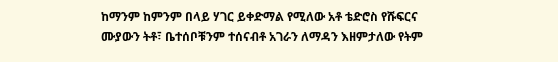ከማንም ከምንም በላይ ሃገር ይቀድማል የሚለው አቶ ቴድሮስ የሹፍርና ሙያውን ትቶ፣ ቤተሰቦቹንም ተሰናብቶ አገራን ለማዳን እዘምታለው የትም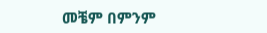መቼም በምንም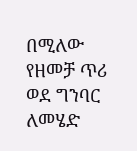በሚለው የዘመቻ ጥሪ ወደ ግንባር ለመሄድ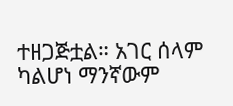ተዘጋጅቷል። አገር ሰላም ካልሆነ ማንኛውም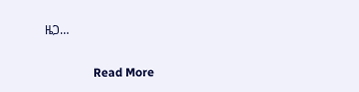ዜጋ…

                Read More